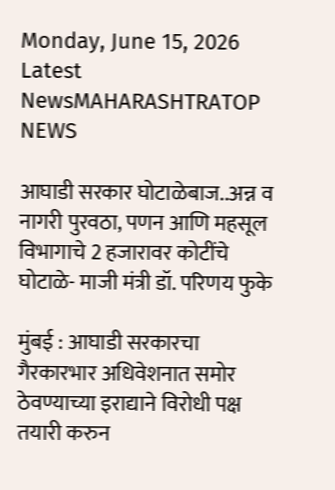Monday, June 15, 2026
Latest NewsMAHARASHTRATOP NEWS

आघाडी सरकार घोटाळेबाज..अन्न व नागरी पुरवठा, पणन आणि महसूल विभागाचे 2 हजारावर कोटींचे घोटाळे- माजी मंत्री डॉ. परिणय फुके

मुंबई : आघाडी सरकारचा गैरकारभार अधिवेशनात समोर ठेवण्याच्या इराद्याने विरोधी पक्ष तयारी करुन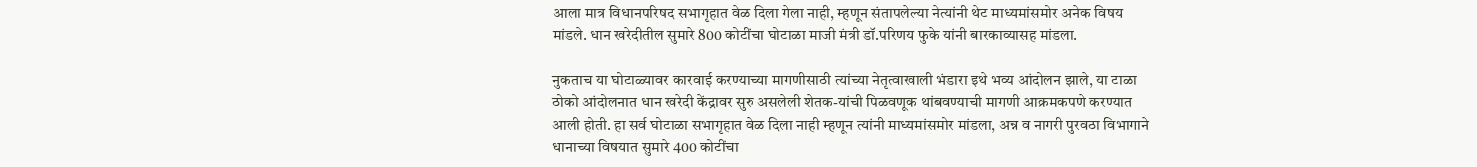आला मात्र विधानपरिषद सभागृहात वेळ दिला गेला नाही, म्हणून संतापलेल्या नेत्यांनी थेट माध्यमांसमोर अनेक विषय मांडले. धान खरेदीतील सुमारे 800 कोटींचा घोटाळा माजी मंत्री डॉ.परिणय फुके यांनी बारकाव्यासह मांडला.

नुकताच या घोटाळ्यावर कारवाई करण्याच्या मागणीसाठी त्यांच्या नेतृत्वाखाली भंडारा इथे भव्य आंदोलन झाले, या टाळा ठोको आंदोलनात धान खरेदी केंद्रावर सुरु असलेली शेतक-यांची पिळवणूक थांबवण्याची मागणी आक्रमकपणे करण्यात आली होती. हा सर्व घोटाळा सभागृहात वेळ दिला नाही म्हणून त्यांनी माध्यमांसमोर मांडला, अन्न व नागरी पुरवठा विभागाने धानाच्या विषयात सुमारे 400 कोटींचा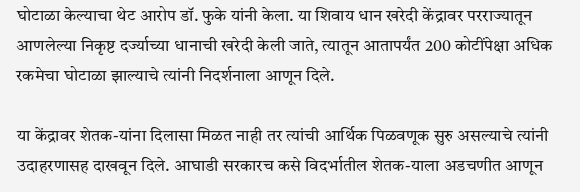घोटाळा केल्याचा थेट आरोप डॉ. फुके यांनी केला. या शिवाय धान खरेदी केंद्रावर परराज्यातून आणलेल्या निकृष्ट दर्ज्याच्या धानाची खरेदी केली जाते, त्यातून आतापर्यंत 200 कोटींपेक्षा अधिक रकमेचा घोटाळा झाल्याचे त्यांनी निदर्शनाला आणून दिले.

या केंद्रावर शेतक-यांना दिलासा मिळत नाही तर त्यांची आर्थिक पिळवणूक सुरु असल्याचे त्यांनी उदाहरणासह दाखवून दिले. आघाडी सरकारच कसे विदर्भातील शेतक-याला अडचणीत आणून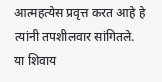आत्महत्येस प्रवृत्त करत आहे हे त्यांनी तपशीलवार सांगितले. या शिवाय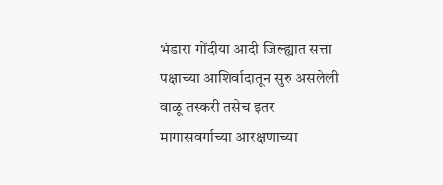भंडारा गोंदीया आदी जिल्ह्यात सत्ता पक्षाच्या आशिर्वादातून सुरु असलेली वाळू तस्करी तसेच इतर मागासवर्गाच्या आरक्षणाच्या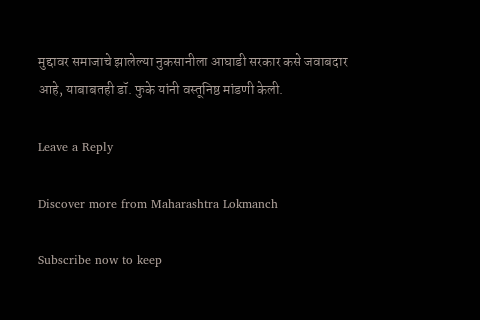मुद्दावर समाजाचे झालेल्या नुकसानीला आघाडी सरकार कसे जवाबदार आहे, याबाबतही डॉ. फुके यांनी वस्तूनिष्ठ मांडणी केली.

Leave a Reply

Discover more from Maharashtra Lokmanch

Subscribe now to keep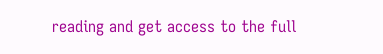reading and get access to the full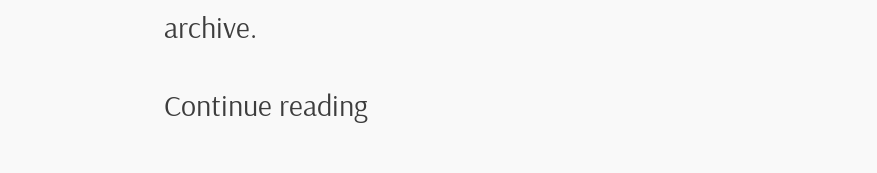archive.

Continue reading